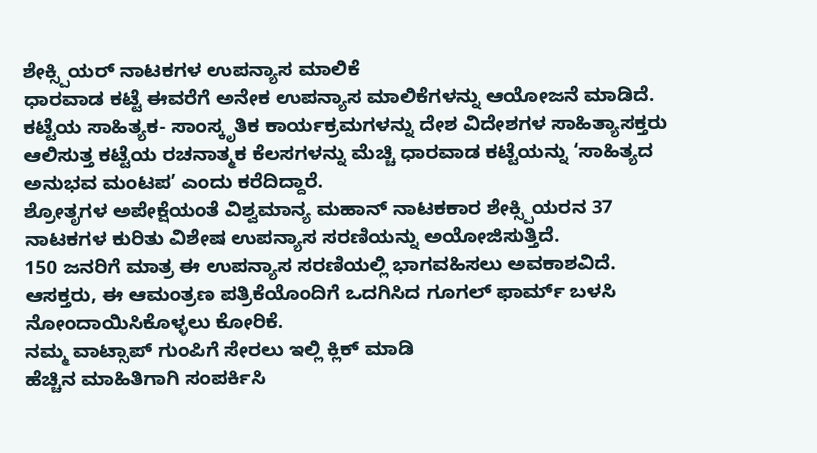ಶೇಕ್ಸ್ಪಿಯರ್ ನಾಟಕಗಳ ಉಪನ್ಯಾಸ ಮಾಲಿಕೆ
ಧಾರವಾಡ ಕಟ್ಟೆ ಈವರೆಗೆ ಅನೇಕ ಉಪನ್ಯಾಸ ಮಾಲಿಕೆಗಳನ್ನು ಆಯೋಜನೆ ಮಾಡಿದೆ. ಕಟ್ಟೆಯ ಸಾಹಿತ್ಯಕ- ಸಾಂಸ್ಕೃತಿಕ ಕಾರ್ಯಕ್ರಮಗಳನ್ನು ದೇಶ ವಿದೇಶಗಳ ಸಾಹಿತ್ಯಾಸಕ್ತರು ಆಲಿಸುತ್ತ ಕಟ್ಟೆಯ ರಚನಾತ್ಮಕ ಕೆಲಸಗಳನ್ನು ಮೆಚ್ಚಿ ಧಾರವಾಡ ಕಟ್ಟೆಯನ್ನು ‘ಸಾಹಿತ್ಯದ ಅನುಭವ ಮಂಟಪ’ ಎಂದು ಕರೆದಿದ್ದಾರೆ.
ಶ್ರೋತೃಗಳ ಅಪೇಕ್ಷೆಯಂತೆ ವಿಶ್ವಮಾನ್ಯ ಮಹಾನ್ ನಾಟಕಕಾರ ಶೇಕ್ಸ್ಪಿಯರನ 37 ನಾಟಕಗಳ ಕುರಿತು ವಿಶೇಷ ಉಪನ್ಯಾಸ ಸರಣಿಯನ್ನು ಅಯೋಜಿಸುತ್ತಿದೆ.
150 ಜನರಿಗೆ ಮಾತ್ರ ಈ ಉಪನ್ಯಾಸ ಸರಣಿಯಲ್ಲಿ ಭಾಗವಹಿಸಲು ಅವಕಾಶವಿದೆ. ಆಸಕ್ತರು, ಈ ಆಮಂತ್ರಣ ಪತ್ರಿಕೆಯೊಂದಿಗೆ ಒದಗಿಸಿದ ಗೂಗಲ್ ಫಾರ್ಮ್ ಬಳಸಿ ನೋಂದಾಯಿಸಿಕೊಳ್ಳಲು ಕೋರಿಕೆ.
ನಮ್ಮ ವಾಟ್ಸಾಪ್ ಗುಂಪಿಗೆ ಸೇರಲು ಇಲ್ಲಿ ಕ್ಲಿಕ್ ಮಾಡಿ
ಹೆಚ್ಚಿನ ಮಾಹಿತಿಗಾಗಿ ಸಂಪರ್ಕಿಸಿ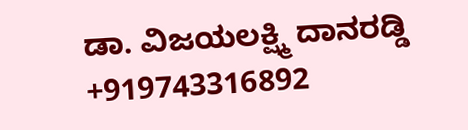ಡಾ. ವಿಜಯಲಕ್ಷ್ಮಿ ದಾನರಡ್ಡಿ +919743316892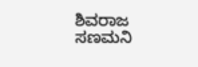ಶಿವರಾಜ ಸಣಮನಿ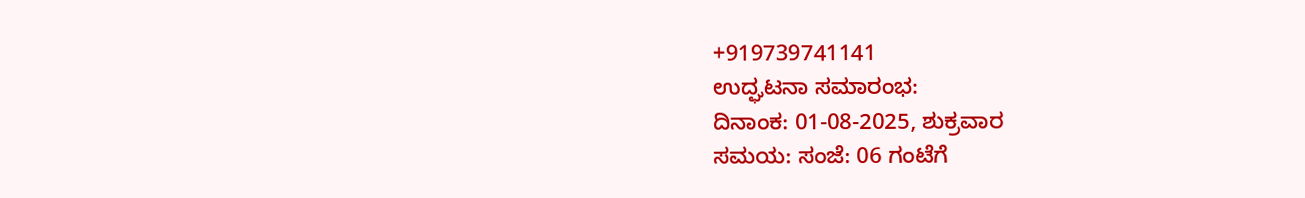+919739741141
ಉದ್ಘಟನಾ ಸಮಾರಂಭ:
ದಿನಾಂಕ: 01-08-2025, ಶುಕ್ರವಾರ
ಸಮಯ: ಸಂಜೆ: 06 ಗಂಟೆಗೆ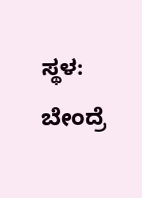ಸ್ಥಳ: ಬೇಂದ್ರೆ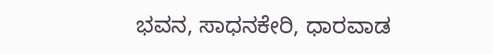ಭವನ, ಸಾಧನಕೇರಿ, ಧಾರವಾಡ